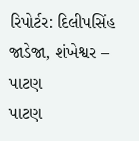રિપોર્ટર: દિલીપસિંહ જાડેજા, શંખેશ્વર – પાટણ
પાટણ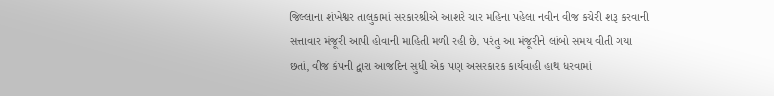જિલ્લાના શંખેશ્વર તાલુકામાં સરકારશ્રીએ આશરે ચાર મહિના પહેલા નવીન વીજ કચેરી શરૂ કરવાની સત્તાવાર મંજૂરી આપી હોવાની માહિતી મળી રહી છે. પરંતુ આ મંજૂરીને લાંબો સમય વીતી ગયા છતાં, વીજ કંપની દ્વારા આજદિન સુધી એક પણ અસરકારક કાર્યવાહી હાથ ધરવામાં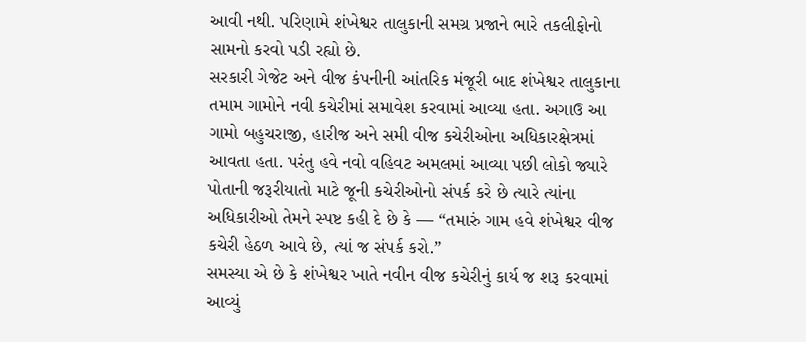આવી નથી. પરિણામે શંખેશ્વર તાલુકાની સમગ્ર પ્રજાને ભારે તકલીફોનો સામનો કરવો પડી રહ્યો છે.
સરકારી ગેજેટ અને વીજ કંપનીની આંતરિક મંજૂરી બાદ શંખેશ્વર તાલુકાના તમામ ગામોને નવી કચેરીમાં સમાવેશ કરવામાં આવ્યા હતા. અગાઉ આ ગામો બહુચરાજી, હારીજ અને સમી વીજ કચેરીઓના અધિકારક્ષેત્રમાં આવતા હતા. પરંતુ હવે નવો વહિવટ અમલમાં આવ્યા પછી લોકો જ્યારે પોતાની જરૂરીયાતો માટે જૂની કચેરીઓનો સંપર્ક કરે છે ત્યારે ત્યાંના અધિકારીઓ તેમને સ્પષ્ટ કહી દે છે કે — “તમારું ગામ હવે શંખેશ્વર વીજ કચેરી હેઠળ આવે છે, ત્યાં જ સંપર્ક કરો.”
સમસ્યા એ છે કે શંખેશ્વર ખાતે નવીન વીજ કચેરીનું કાર્ય જ શરૂ કરવામાં આવ્યું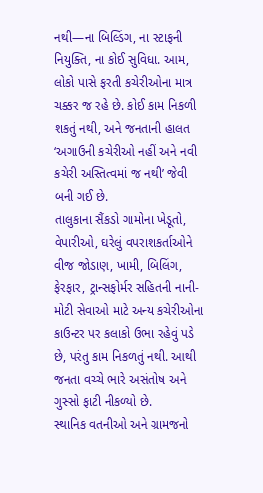નથી—ના બિલ્ડિંગ, ના સ્ટાફની નિયુક્તિ, ના કોઈ સુવિધા. આમ, લોકો પાસે ફરતી કચેરીઓના માત્ર ચક્કર જ રહે છે. કોઈ કામ નિકળી શકતું નથી, અને જનતાની હાલત ‘અગાઉની કચેરીઓ નહીં અને નવી કચેરી અસ્તિત્વમાં જ નથી’ જેવી બની ગઈ છે.
તાલુકાના સૈંકડો ગામોના ખેડૂતો, વેપારીઓ, ઘરેલું વપરાશકર્તાઓને વીજ જોડાણ, ખામી, બિલિંગ, ફેરફાર, ટ્રાન્સફોર્મર સહિતની નાની-મોટી સેવાઓ માટે અન્ય કચેરીઓના કાઉન્ટર પર કલાકો ઉભા રહેવું પડે છે, પરંતુ કામ નિકળતું નથી. આથી જનતા વચ્ચે ભારે અસંતોષ અને ગુસ્સો ફાટી નીકળ્યો છે.
સ્થાનિક વતનીઓ અને ગ્રામજનો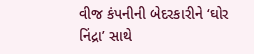વીજ કંપનીની બેદરકારીને ‘ઘોર નિંદ્રા’ સાથે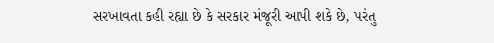સરખાવતા કહી રહ્યા છે કે સરકાર મંજૂરી આપી શકે છે, પરંતુ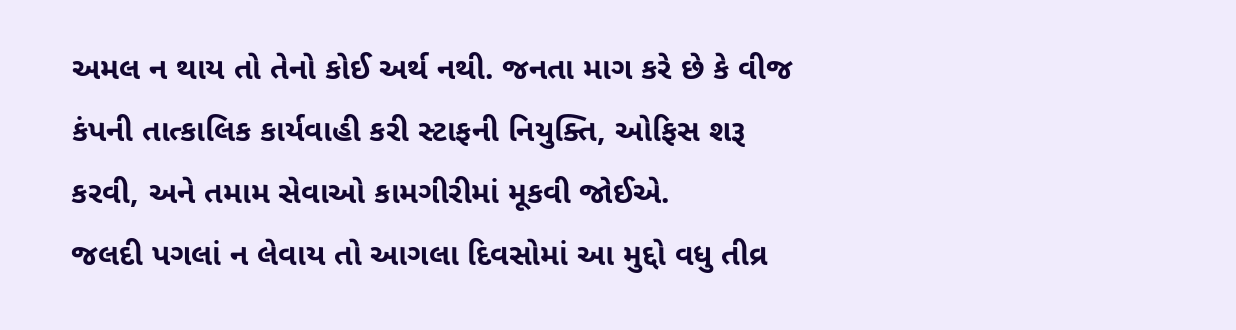અમલ ન થાય તો તેનો કોઈ અર્થ નથી. જનતા માગ કરે છે કે વીજ કંપની તાત્કાલિક કાર્યવાહી કરી સ્ટાફની નિયુક્તિ, ઓફિસ શરૂ કરવી, અને તમામ સેવાઓ કામગીરીમાં મૂકવી જોઈએ.
જલદી પગલાં ન લેવાય તો આગલા દિવસોમાં આ મુદ્દો વધુ તીવ્ર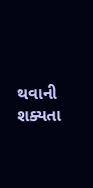થવાની શક્યતા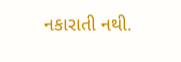નકારાતી નથી.